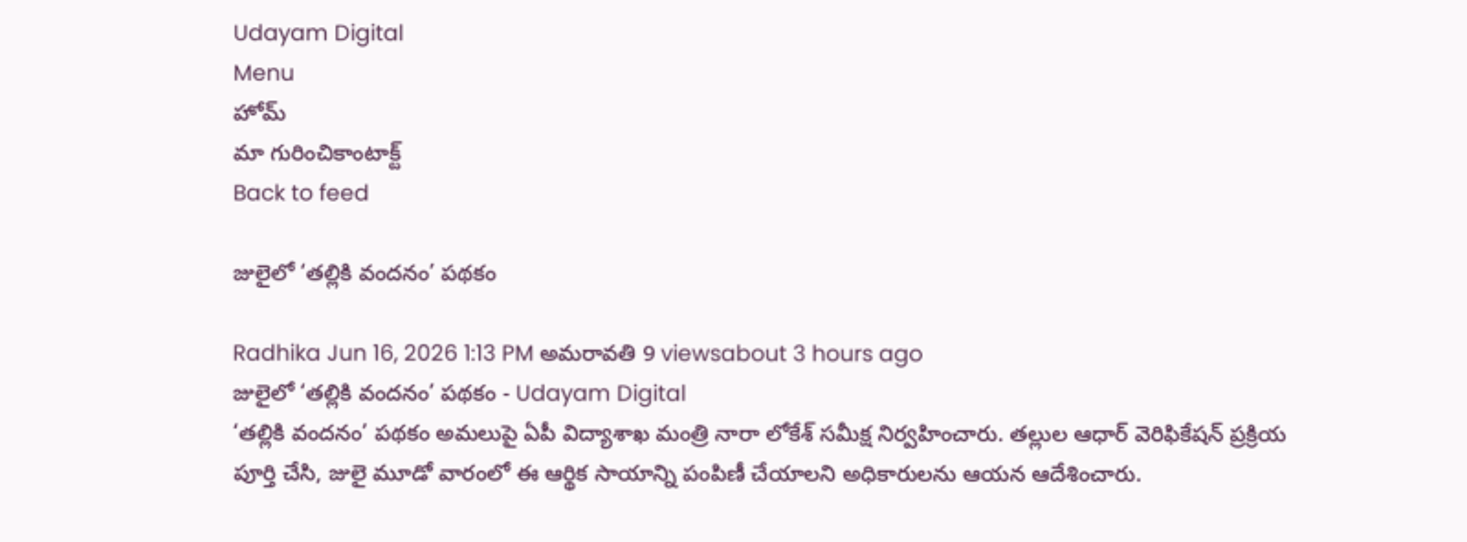Udayam Digital
Menu
హోమ్
మా గురించికాంటాక్ట్
Back to feed

జులైలో ‘తల్లికి వందనం’ పథకం

Radhika Jun 16, 2026 1:13 PM అమరావతి 9 viewsabout 3 hours ago
జులైలో ‘తల్లికి వందనం’ పథకం - Udayam Digital
‘తల్లికి వందనం’ పథకం అమలుపై ఏపీ విద్యాశాఖ మంత్రి నారా లోకేశ్‌ సమీక్ష నిర్వహించారు. తల్లుల ఆధార్ వెరిఫికేషన్ ప్రక్రియ పూర్తి చేసి, జులై మూడో వారంలో ఈ ఆర్థిక సాయాన్ని పంపిణీ చేయాలని అధికారులను ఆయన ఆదేశించారు.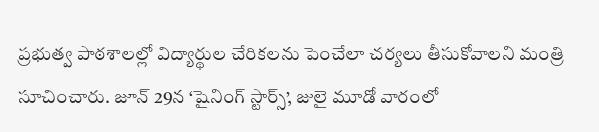ప్రభుత్వ పాఠశాలల్లో విద్యార్థుల చేరికలను పెంచేలా చర్యలు తీసుకోవాలని మంత్రి సూచించారు. జూన్ 29న ‘షైనింగ్ స్టార్స్’, జులై మూడో వారంలో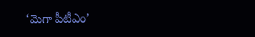‘మెగా పీటీఎం’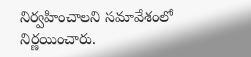నిర్వహించాలని సమావేశంలో నిర్ణయించారు.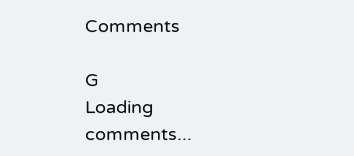Comments

G
Loading comments...